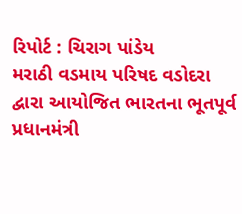રિપોર્ટ : ચિરાગ પાંડેય
મરાઠી વડમાય પરિષદ વડોદરા દ્વારા આયોજિત ભારતના ભૂતપૂર્વ પ્રધાનમંત્રી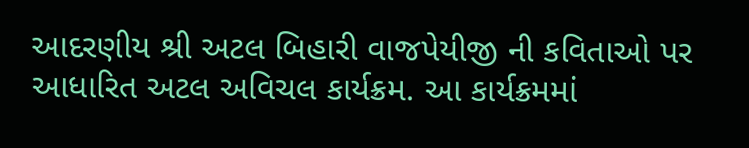આદરણીય શ્રી અટલ બિહારી વાજપેયીજી ની કવિતાઓ પર આધારિત અટલ અવિચલ કાર્યક્રમ. આ કાર્યક્રમમાં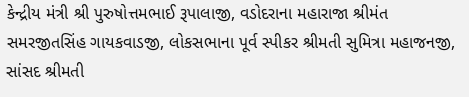કેન્દ્રીય મંત્રી શ્રી પુરુષોત્તમભાઈ રૂપાલાજી, વડોદરાના મહારાજા શ્રીમંત સમરજીતસિંહ ગાયકવાડજી, લોકસભાના પૂર્વ સ્પીકર શ્રીમતી સુમિત્રા મહાજનજી, સાંસદ શ્રીમતી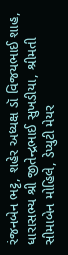રંજનબેન ભટ્ટ, શહેર અધ્યક્ષ ડૉ વિજયભાઈ શાહ, ધારાસભ્ય શ્રી જીતેન્દ્રભાઈ સુખડીયા, શ્રીમતી સીમાબેન મોહિલે, ડેપ્યુટી મેયર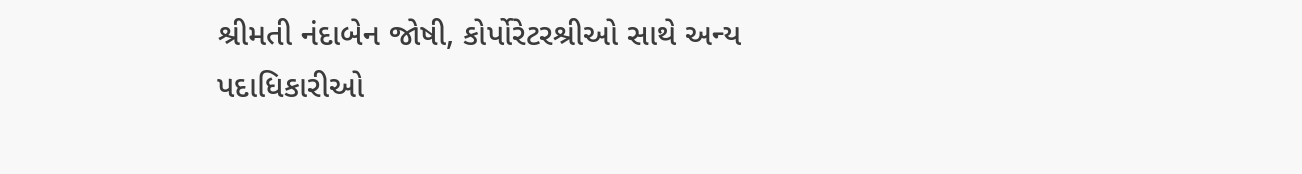શ્રીમતી નંદાબેન જોષી, કોર્પોરેટરશ્રીઓ સાથે અન્ય પદાધિકારીઓ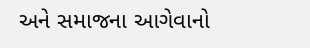અને સમાજના આગેવાનો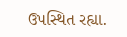ઉપસ્થિત રહ્યા.